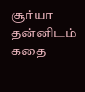சூர்யா தன்னிடம் கதை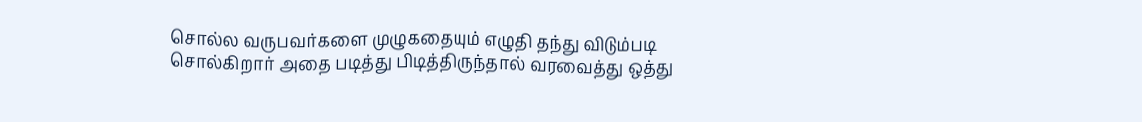சொல்ல வருபவர்களை முழுகதையும் எழுதி தந்து விடும்படி சொல்கிறார் அதை படித்து பிடித்திருந்தால் வரவைத்து ஒத்து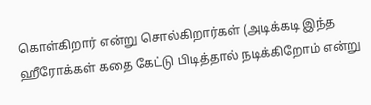கொள்கிறார் என்று சொல்கிறார்கள் (அடிக்கடி இந்த ஹீரோக்கள் கதை கேட்டு பிடித்தால் நடிக்கிறோம் என்று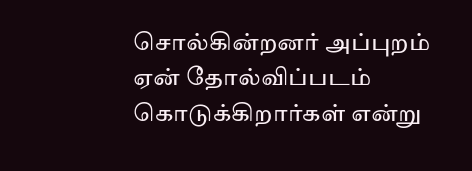சொல்கின்றனர் அப்புறம் ஏன் தோல்விப்படம் கொடுக்கிறார்கள் என்று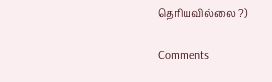தெரியவில்லை ?)

Comments